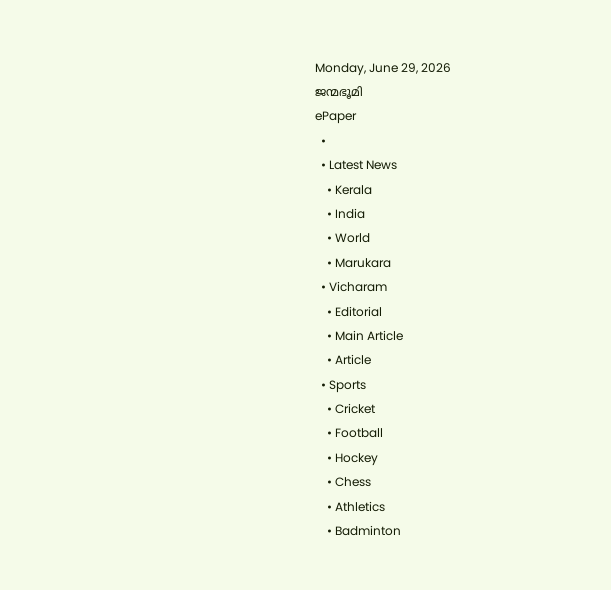Monday, June 29, 2026
ജന്മഭൂമി
ePaper
  •
  • Latest News
    • Kerala
    • India
    • World
    • Marukara
  • Vicharam
    • Editorial
    • Main Article
    • Article
  • Sports
    • Cricket
    • Football
    • Hockey
    • Chess
    • Athletics
    • Badminton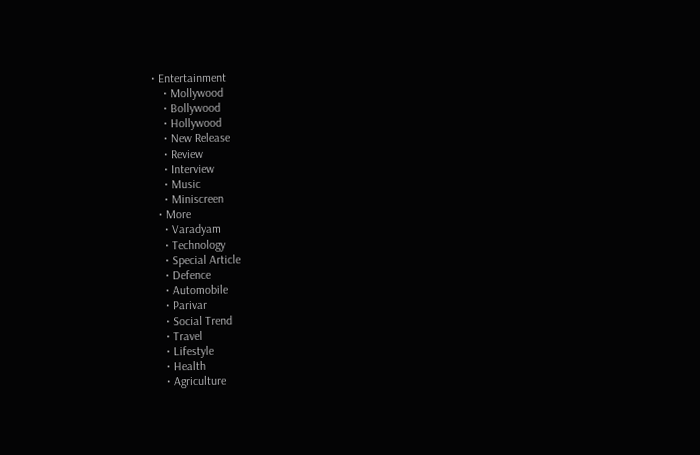• Entertainment
    • Mollywood
    • Bollywood
    • Hollywood
    • New Release
    • Review
    • Interview
    • Music
    • Miniscreen
  • More
    • Varadyam
    • Technology
    • Special Article
    • Defence
    • Automobile
    • Parivar
    • Social Trend
    • Travel
    • Lifestyle
    • Health
    • Agriculture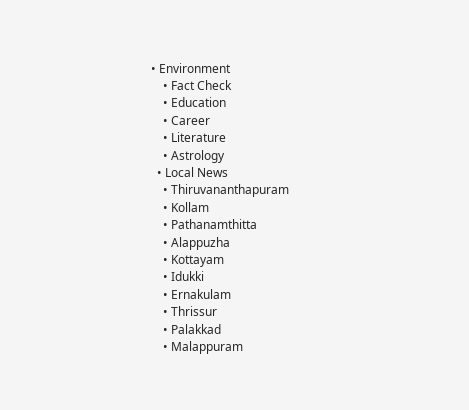• Environment
    • Fact Check
    • Education
    • Career
    • Literature
    • Astrology
  • Local News
    • Thiruvananthapuram
    • Kollam
    • Pathanamthitta
    • Alappuzha
    • Kottayam
    • Idukki
    • Ernakulam
    • Thrissur
    • Palakkad
    • Malappuram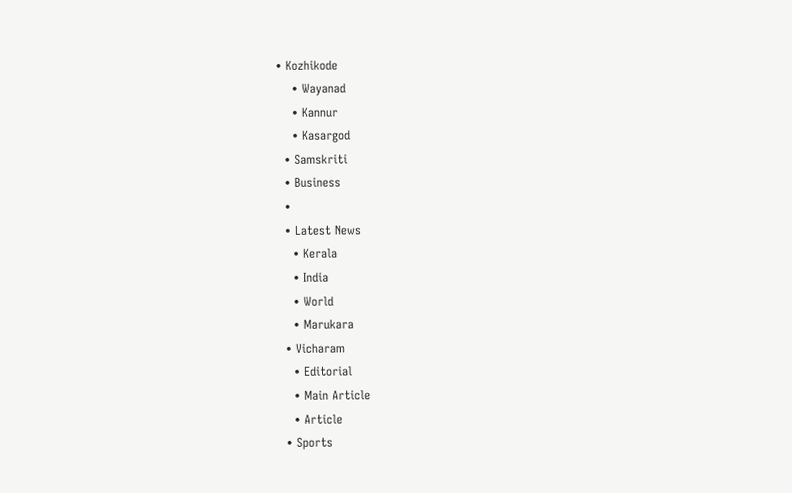• Kozhikode
    • Wayanad
    • Kannur
    • Kasargod
  • Samskriti
  • Business
  •
  • Latest News
    • Kerala
    • India
    • World
    • Marukara
  • Vicharam
    • Editorial
    • Main Article
    • Article
  • Sports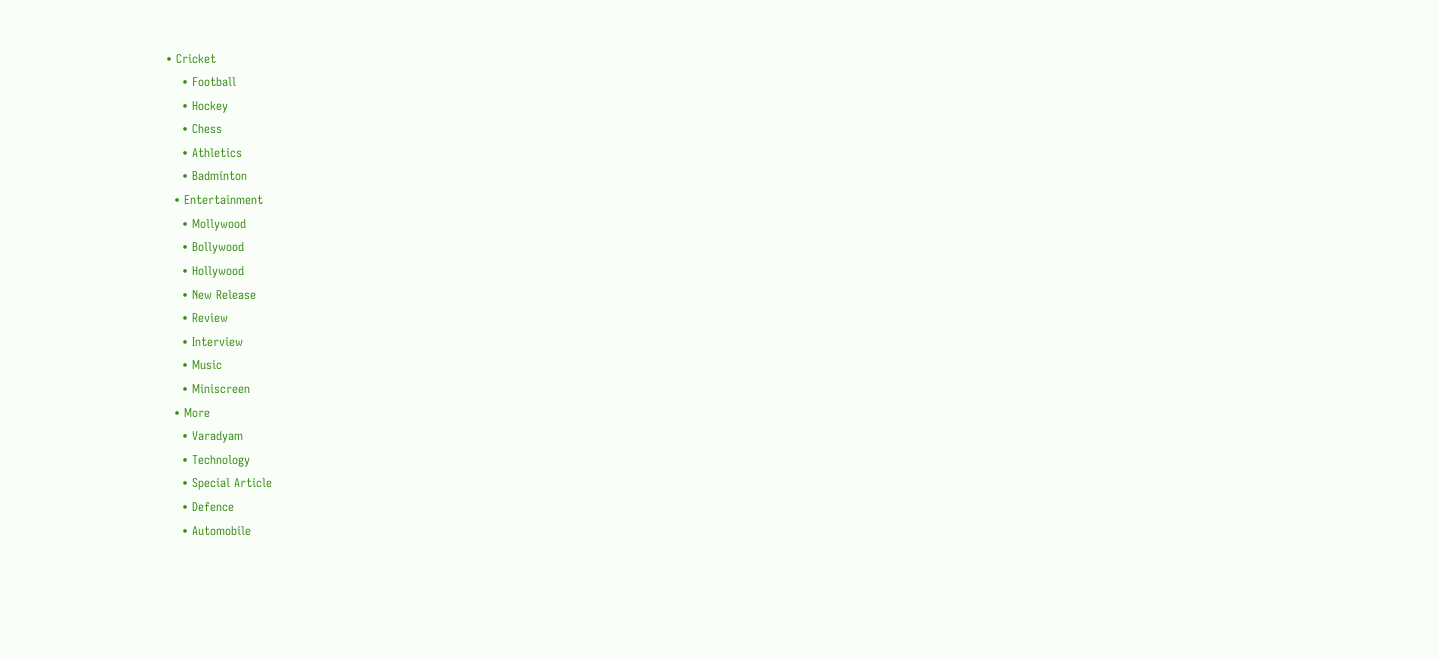• Cricket
    • Football
    • Hockey
    • Chess
    • Athletics
    • Badminton
  • Entertainment
    • Mollywood
    • Bollywood
    • Hollywood
    • New Release
    • Review
    • Interview
    • Music
    • Miniscreen
  • More
    • Varadyam
    • Technology
    • Special Article
    • Defence
    • Automobile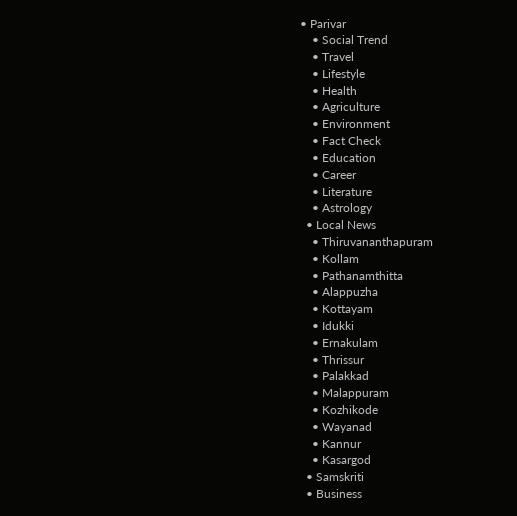• Parivar
    • Social Trend
    • Travel
    • Lifestyle
    • Health
    • Agriculture
    • Environment
    • Fact Check
    • Education
    • Career
    • Literature
    • Astrology
  • Local News
    • Thiruvananthapuram
    • Kollam
    • Pathanamthitta
    • Alappuzha
    • Kottayam
    • Idukki
    • Ernakulam
    • Thrissur
    • Palakkad
    • Malappuram
    • Kozhikode
    • Wayanad
    • Kannur
    • Kasargod
  • Samskriti
  • Business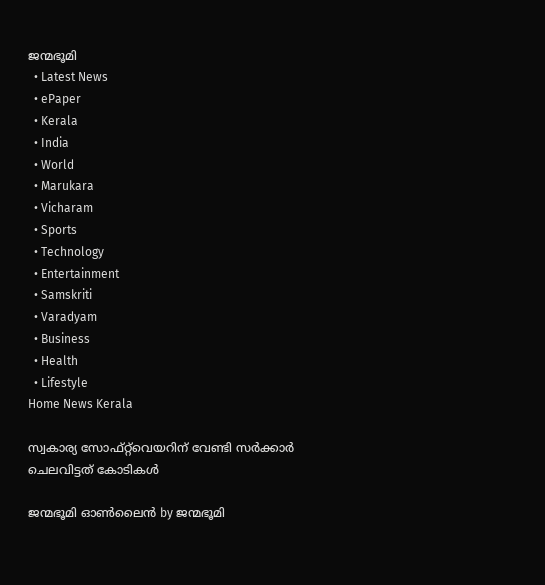ജന്മഭൂമി
  • Latest News
  • ePaper
  • Kerala
  • India
  • World
  • Marukara
  • Vicharam
  • Sports
  • Technology
  • Entertainment
  • Samskriti
  • Varadyam
  • Business
  • Health
  • Lifestyle
Home News Kerala

സ്വകാര്യ സോഫ്റ്റ്‌വെയറിന് വേണ്ടി സര്‍ക്കാര്‍ ചെലവിട്ടത് കോടികള്‍

ജന്മഭൂമി ഓണ്‍ലൈന്‍ by ജന്മഭൂമി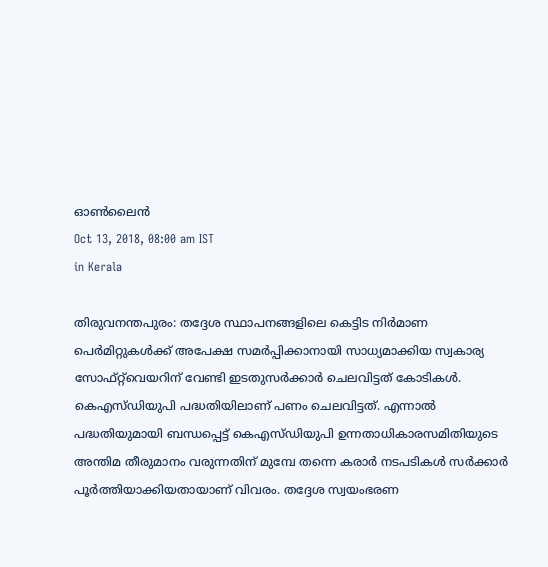ഓണ്‍ലൈന്‍
Oct 13, 2018, 08:00 am IST
in Kerala

തിരുവനന്തപുരം: തദ്ദേശ സ്ഥാപനങ്ങളിലെ കെട്ടിട നിര്‍മാണ  പെര്‍മിറ്റുകള്‍ക്ക് അപേക്ഷ സമര്‍പ്പിക്കാനായി സാധ്യമാക്കിയ സ്വകാര്യ സോഫ്റ്റ്‌വെയറിന് വേണ്ടി ഇടതുസര്‍ക്കാര്‍ ചെലവിട്ടത് കോടികള്‍. കെഎസ്ഡിയുപി പദ്ധതിയിലാണ് പണം ചെലവിട്ടത്. എന്നാല്‍ പദ്ധതിയുമായി ബന്ധപ്പെട്ട് കെഎസ്ഡിയുപി ഉന്നതാധികാരസമിതിയുടെ അന്തിമ തീരുമാനം വരുന്നതിന് മുമ്പേ തന്നെ കരാര്‍ നടപടികള്‍ സര്‍ക്കാര്‍ പൂര്‍ത്തിയാക്കിയതായാണ് വിവരം. തദ്ദേശ സ്വയംഭരണ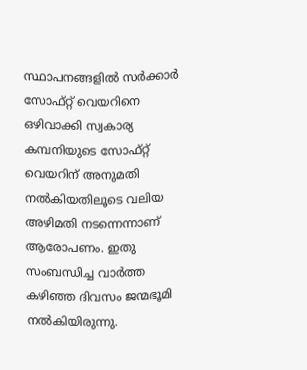സ്ഥാപനങ്ങളില്‍ സര്‍ക്കാര്‍ സോഫ്റ്റ് വെയറിനെ ഒഴിവാക്കി സ്വകാര്യ കമ്പനിയുടെ സോഫ്റ്റ് വെയറിന് അനുമതി നല്‍കിയതിലൂടെ വലിയ അഴിമതി നടന്നെന്നാണ് ആരോപണം. ഇതു സംബന്ധിച്ച വാര്‍ത്ത കഴിഞ്ഞ ദിവസം ജന്മഭൂമി നല്‍കിയിരുന്നു.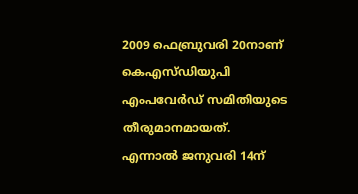2009 ഫെബ്രുവരി 20നാണ് കെഎസ്ഡിയുപി എംപവേര്‍ഡ് സമിതിയുടെ തീരുമാനമായത്. എന്നാല്‍ ജനുവരി 14ന്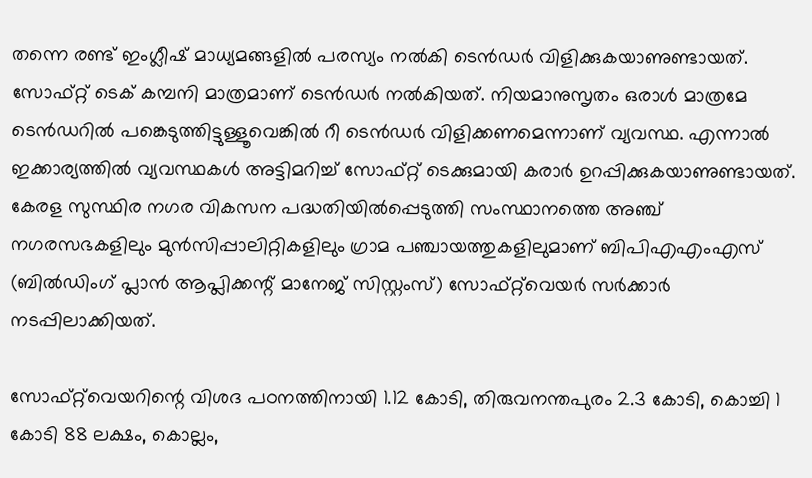തന്നെ രണ്ട് ഇംഗ്ലീഷ് മാധ്യമങ്ങളില്‍ പരസ്യം നല്‍കി ടെന്‍ഡര്‍ വിളിക്കുകയാണുണ്ടായത്. സോഫ്റ്റ് ടെക് കമ്പനി മാത്രമാണ് ടെന്‍ഡര്‍ നല്‍കിയത്. നിയമാനുസൃതം ഒരാള്‍ മാത്രമേ ടെന്‍ഡറില്‍ പങ്കെടുത്തിട്ടുള്ളൂവെങ്കില്‍ റീ ടെന്‍ഡര്‍ വിളിക്കണമെന്നാണ് വ്യവസ്ഥ. എന്നാല്‍ ഇക്കാര്യത്തില്‍ വ്യവസ്ഥകള്‍ അട്ടിമറിച്ച് സോഫ്റ്റ് ടെക്കുമായി കരാര്‍ ഉറപ്പിക്കുകയാണുണ്ടായത്. കേരള സുസ്ഥിര നഗര വികസന പദ്ധതിയില്‍പ്പെടുത്തി സംസ്ഥാനത്തെ അഞ്ച് നഗരസഭകളിലും മുന്‍സിപ്പാലിറ്റികളിലും ഗ്രാമ പഞ്ചായത്തുകളിലുമാണ് ബിപിഎഎംഎസ് (ബില്‍ഡിംഗ് പ്ലാന്‍ ആപ്ലിക്കന്റ് മാനേജ് സിസ്റ്റംസ്) സോഫ്റ്റ്‌വെയര്‍ സര്‍ക്കാര്‍ നടപ്പിലാക്കിയത്.

സോഫ്റ്റ്‌വെയറിന്റെ വിശദ പഠനത്തിനായി 1.12 കോടി, തിരുവനന്തപുരം 2.3 കോടി, കൊച്ചി 1 കോടി 88 ലക്ഷം, കൊല്ലം,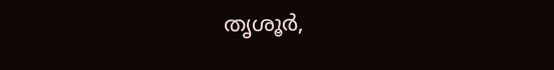തൃശൂര്‍,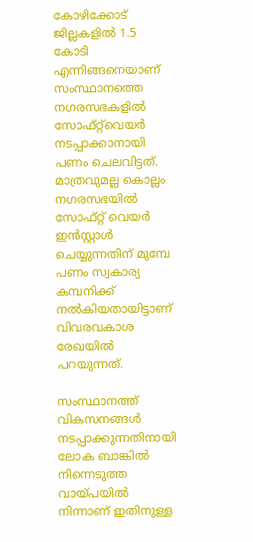കോഴിക്കോട് ജില്ലകളില്‍ 1.5 കോടി എന്നിങ്ങനെയാണ് സംസ്ഥാനത്തെ നഗരസഭകളില്‍ സോഫ്റ്റ്‌വെയര്‍ നടപ്പാക്കാനായി പണം ചെലവിട്ടത്. മാത്രവുമല്ല കൊല്ലം നഗരസഭയില്‍ സോഫ്റ്റ് വെയര്‍ ഇന്‍സ്റ്റാള്‍ ചെയ്യുന്നതിന് മുമ്പേ പണം സ്വകാര്യ കമ്പനിക്ക് നല്‍കിയതായിട്ടാണ് വിവരവകാശ രേഖയില്‍ പറയുന്നത്.

സംസ്ഥാനത്ത് വികസനങ്ങള്‍ നടപ്പാക്കുന്നതിനായി ലോക ബാങ്കില്‍ നിന്നെടുത്ത വായ്‌പയില്‍ നിന്നാണ് ഇതിനുള്ള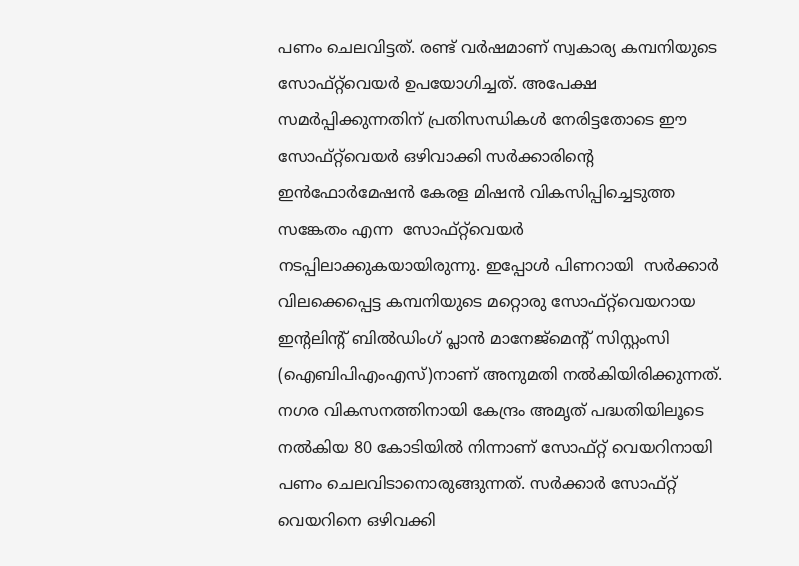പണം ചെലവിട്ടത്. രണ്ട് വര്‍ഷമാണ് സ്വകാര്യ കമ്പനിയുടെ സോഫ്റ്റ്‌വെയര്‍ ഉപയോഗിച്ചത്. അപേക്ഷ സമര്‍പ്പിക്കുന്നതിന് പ്രതിസന്ധികള്‍ നേരിട്ടതോടെ ഈ സോഫ്റ്റ്‌വെയര്‍ ഒഴിവാക്കി സര്‍ക്കാരിന്റെ ഇന്‍ഫോര്‍മേഷന്‍ കേരള മിഷന്‍ വികസിപ്പിച്ചെടുത്ത സങ്കേതം എന്ന  സോഫ്റ്റ്‌വെയര്‍  നടപ്പിലാക്കുകയായിരുന്നു. ഇപ്പോള്‍ പിണറായി  സര്‍ക്കാര്‍ വിലക്കെപ്പെട്ട കമ്പനിയുടെ മറ്റൊരു സോഫ്റ്റ്‌വെയറായ ഇന്റലിന്റ് ബില്‍ഡിംഗ് പ്ലാന്‍ മാനേജ്‌മെന്റ് സിസ്റ്റംസി (ഐബിപിഎംഎസ്)നാണ് അനുമതി നല്‍കിയിരിക്കുന്നത്. നഗര വികസനത്തിനായി കേന്ദ്രം അമൃത് പദ്ധതിയിലൂടെ നല്‍കിയ 80 കോടിയില്‍ നിന്നാണ് സോഫ്റ്റ് വെയറിനായി പണം ചെലവിടാനൊരുങ്ങുന്നത്. സര്‍ക്കാര്‍ സോഫ്റ്റ് വെയറിനെ ഒഴിവക്കി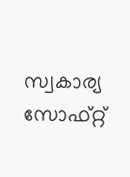സ്വകാര്യ സോഫ്റ്റ്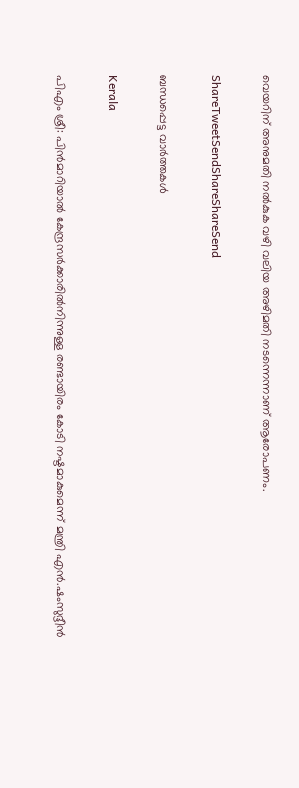വെയറിന് അനുമതി നല്‍കുക വഴി വലിയ അഴിമതി നടന്നെന്നാണ് ആരോപണം.

ShareTweetSendShareShareSend

ബന്ധപ്പെട്ട വാര്‍ത്തകള്‍

Kerala

പിഎം ശ്രീ: പിന്‍മാറിയാല്‍ കേന്ദ്രസര്‍ക്കാരില്‍നിന്നുള്ള രണ്ടായിരം കോടി നഷ്ടമാകുമെന്ന് മന്ത്രി എന്‍.ഷംസുദ്ദീന്‍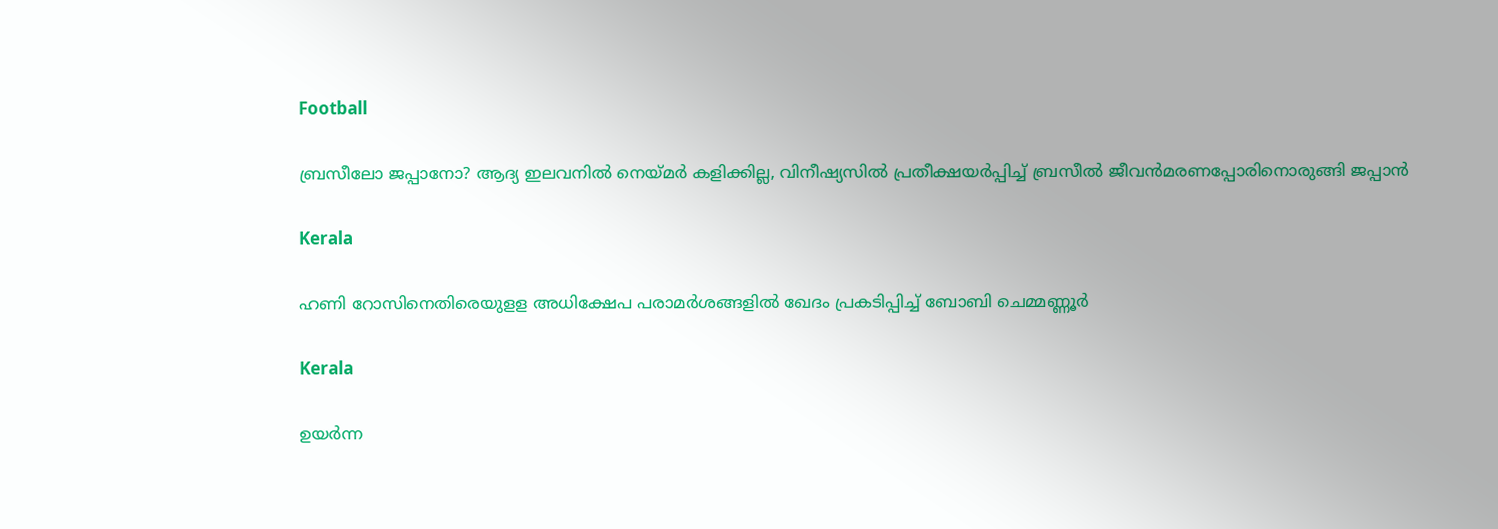Football

ബ്രസീലോ ജപ്പാനോ? ആദ്യ ഇലവനില്‍ നെയ്‌മര്‍ കളിക്കില്ല, വിനീഷ്യസില്‍ പ്രതീക്ഷയര്‍പ്പിച്ച് ബ്രസീല്‍ ജീവന്‍മരണപ്പോരിനൊരുങ്ങി ജപ്പാന്‍

Kerala

ഹണി റോസിനെതിരെയുളള അധിക്ഷേപ പരാമര്‍ശങ്ങളില്‍ ഖേദം പ്രകടിപ്പിച്ച് ബോബി ചെമ്മണ്ണൂര്‍

Kerala

ഉയര്‍ന്ന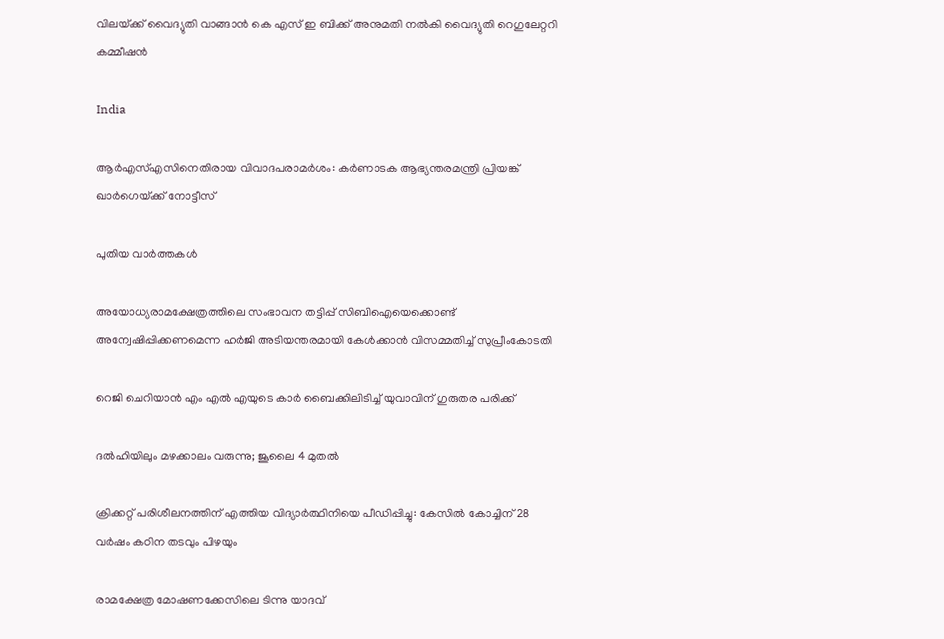വിലയ്‌ക്ക് വൈദ്യുതി വാങ്ങാന്‍ കെ എസ് ഇ ബിക്ക് അനുമതി നല്‍കി വൈദ്യുതി റെഗുലേറ്ററി കമ്മീഷന്‍

India

ആര്‍എസ്എസിനെതിരായ വിവാദപരാമര്‍ശം: കര്‍ണാടക ആഭ്യന്തരമന്ത്രി പ്രിയങ്ക് ഖാര്‍ഗെയ്‌ക്ക് നോട്ടീസ്

പുതിയ വാര്‍ത്തകള്‍

അയോധ്യരാമക്ഷേത്രത്തിലെ സംഭാവന തട്ടിപ്പ് സിബിഐയെക്കൊണ്ട് അന്വേഷിപ്പിക്കണമെന്ന ഹര്‍ജി അടിയന്തരമായി കേള്‍ക്കാന്‍ വിസമ്മതിച്ച് സുപ്രീംകോടതി

റെജി ചെറിയാന്‍ എം എല്‍ എയുടെ കാര്‍ ബൈക്കിലിടിച്ച് യുവാവിന് ഗുരുതര പരിക്ക്

ദൽഹിയിലും മഴക്കാലം വരുന്നു; ജൂലൈ 4 മുതൽ

ക്രിക്കറ്റ് പരിശീലനത്തിന് എത്തിയ വിദ്യാര്‍ത്ഥിനിയെ പീഡിപ്പിച്ചു: കേസില്‍ കോച്ചിന് 28 വര്‍ഷം കഠിന തടവും പിഴയും

രാമക്ഷേത്ര മോഷണക്കേസിലെ ടിന്നു യാദവ്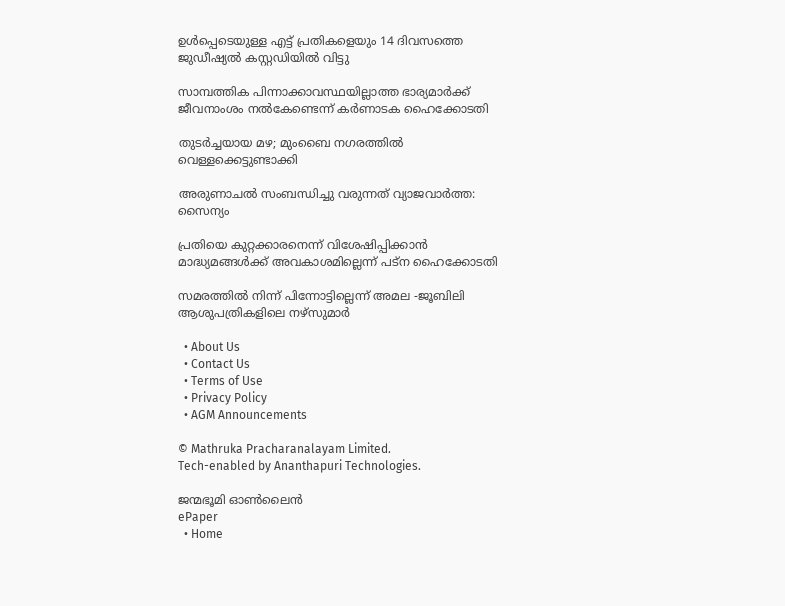ഉൾപ്പെടെയുള്ള എട്ട് പ്രതികളെയും 14 ദിവസത്തെ ജുഡീഷ്യൽ കസ്റ്റഡിയിൽ വിട്ടു

സാമ്പത്തിക പിന്നാക്കാവസ്ഥയില്ലാത്ത ഭാര്യമാര്‍ക്ക് ജീവനാംശം നല്‍കേണ്ടെന്ന് കര്‍ണാടക ഹൈക്കോടതി

തുടർച്ചയായ മഴ; മുംബൈ നഗരത്തിൽ വെള്ളക്കെട്ടുണ്ടാക്കി

അരുണാചൽ സംബന്ധിച്ചു വരുന്നത് വ്യാജവാർത്ത: സൈന്യം

പ്രതിയെ കുറ്റക്കാരനെന്ന് വിശേഷിപ്പിക്കാന്‍ മാദ്ധ്യമങ്ങള്‍ക്ക് അവകാശമില്ലെന്ന് പട്ന ഹൈക്കോടതി

സമരത്തില്‍ നിന്ന് പിന്നോട്ടില്ലെന്ന് അമല -ജൂബിലി ആശുപത്രികളിലെ നഴ്‌സുമാര്‍

  • About Us
  • Contact Us
  • Terms of Use
  • Privacy Policy
  • AGM Announcements

© Mathruka Pracharanalayam Limited.
Tech-enabled by Ananthapuri Technologies.

ജന്മഭൂമി ഓണ്‍ലൈന്‍
ePaper
  • Home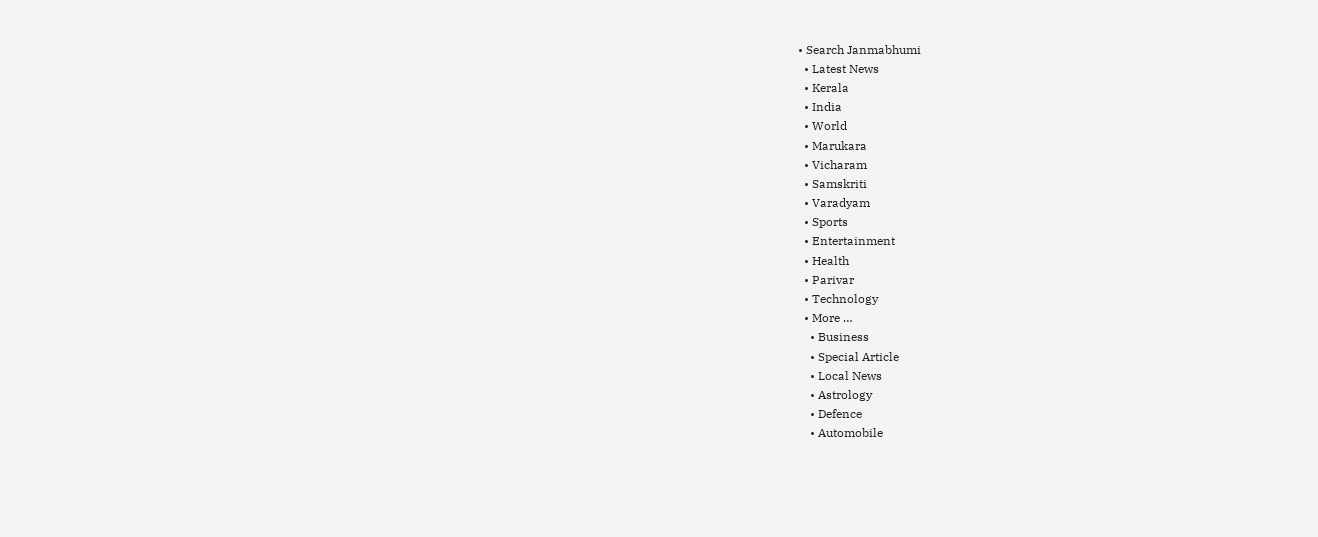• Search Janmabhumi
  • Latest News
  • Kerala
  • India
  • World
  • Marukara
  • Vicharam
  • Samskriti
  • Varadyam
  • Sports
  • Entertainment
  • Health
  • Parivar
  • Technology
  • More …
    • Business
    • Special Article
    • Local News
    • Astrology
    • Defence
    • Automobile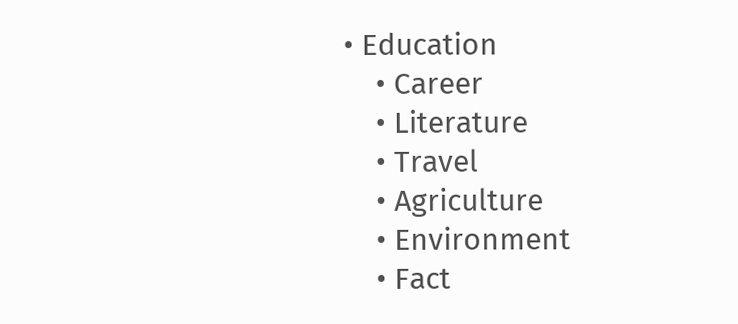• Education
    • Career
    • Literature
    • Travel
    • Agriculture
    • Environment
    • Fact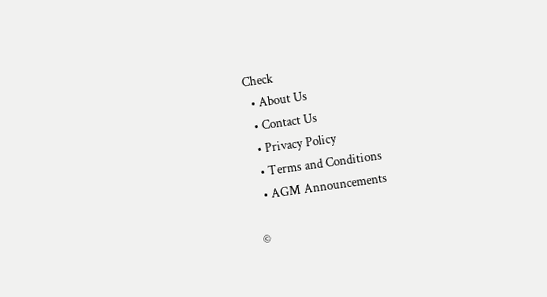Check
  • About Us
  • Contact Us
  • Privacy Policy
  • Terms and Conditions
  • AGM Announcements

©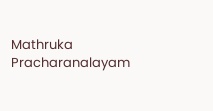Mathruka Pracharanalayam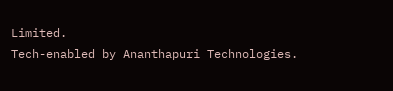Limited.
Tech-enabled by Ananthapuri Technologies.